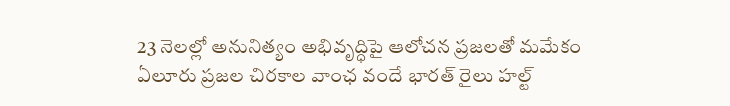23 నెలల్లో అనునిత్యం అభివృద్ధిపై ఆలోచన ప్రజలతో మమేకం ఏలూరు ప్రజల చిరకాల వాంఛ వందే భారత్ రైలు హల్ట్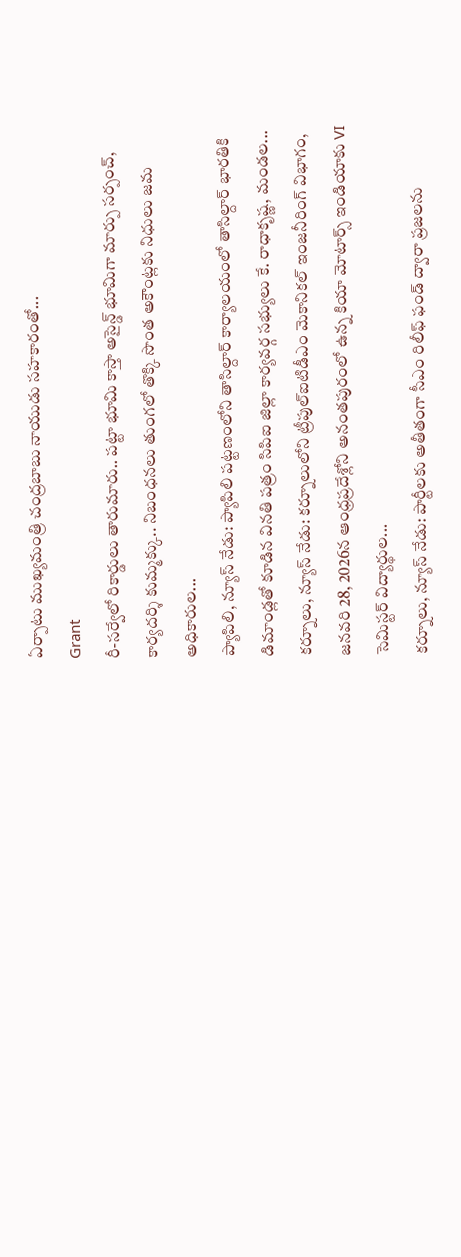ఏర్పాటు ముఖ్యమంత్రి చంద్రబాబు నాయుడు సహకారంతో...
Grant
రీ-సర్వేలో రికార్డులు తారుమారు.. పట్టా భూమి కాస్తా అసైన్డ్ భూమిగా మార్పు సర్పంచ్, కార్యదర్శి కుమ్మక్కు.. నిబంధనలు తుంగలో తొక్కి సొంత అకౌంట్లకు నిధులు జమ అధికారుల...
ప్యాపిలి, న్యూస్ నేడు: ప్యాపిలి పట్టణంలోని తాసిల్దార్ కార్యాలయంలో తాసిల్దార్ భారతికి డిమాండ్లతో కూడిన వినతి పత్రం సిపిఐ జిల్లా కార్యవర్గ సభ్యులు కే. రాధాకృష్ణ, మండల...
కర్నూలు, న్యూస్ నేడు: కర్నూలులోని ట్రీపుల్ఐటిడీఎం మెకానికల్ ఇంజనీరింగ్ విభాగం, జనవరి 28, 2026న ఆంధ్రప్రదేశ్లోని అనంతపురంలో ఉన్న కియా మోటార్స్ ఇండియాకు VI సెమిస్టర్ విద్యార్థుల...
కర్నూలు, న్యూస్ నేడు: పార్టీలకు అతీతంగా సీఎం రిలీఫ్ ఫండ్ ద్వారా ప్రజలను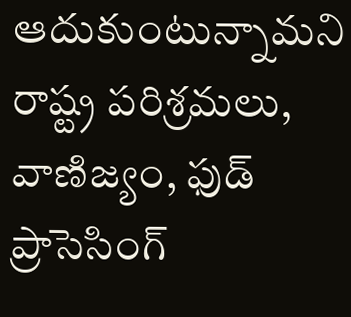ఆదుకుంటున్నామని రాష్ట్ర పరిశ్రమలు, వాణిజ్యం, ఫుడ్ ప్రాసెసింగ్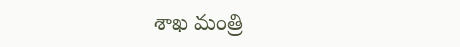శాఖ మంత్రి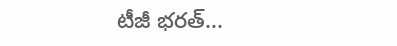టీజీ భరత్...